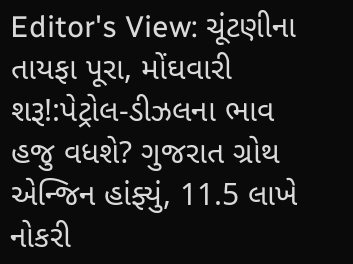Editor's View: ચૂંટણીના તાયફા પૂરા, મોંઘવારી શરૂ!:પેટ્રોલ-ડીઝલના ભાવ હજુ વધશે? ગુજરાત ગ્રોથ એન્જિન હાંફ્યું, 11.5 લાખે નોકરી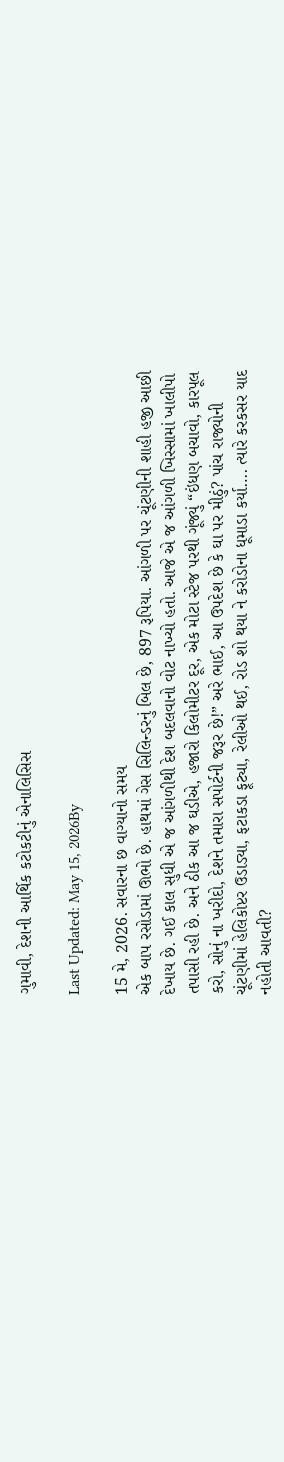ગુમાવી, દેશની આર્થિક કટોકટીનું એનાલિસિસ

Last Updated: May 15, 2026By

15 મે, 2026. સવારના છ વાગ્યાનો સમય
એક બાપ રસોડામાં ઊભો છે. હાથમાં ગેસ સિલિન્ડરનું બિલ છે, 897 રૂપિયા. આંગળી પર ચૂંટણીની શાહી હજી આછી દેખાય છે. ગઈ કાલ સુધી એ જ આંગળીથી દેશ બદલવાનો વોટ નાખ્યો હતો. આજે એ જ આંગળી ખિસ્સામાં ખાલીપો તપાસી રહી છે. અને ઠીક આ જ ઘડીએ, હજારો કિલોમીટર દૂર, એક મોટા સ્ટેજ પરથી ગૂંજ્યું “ઇંધણ બચાવો, કારપૂલ કરો, સોનું ના ખરીદો, દેશને તમારા સપોર્ટની જરૂર છે!” અરે ભાઈ, આ ઉપદેશ છે કે ઘા પર મીઠું? પાંચ રાજ્યોની ચૂંટણીમાં હેલિકોપ્ટર ઉડાડ્યા, ફટાકડા ફૂટ્યા, રેલીઓ થઈ, રોડ શો થયા ને કરોડોના ધૂમાડા કર્યા…. ત્યારે કરકસર યાદ નહોતી આવતી?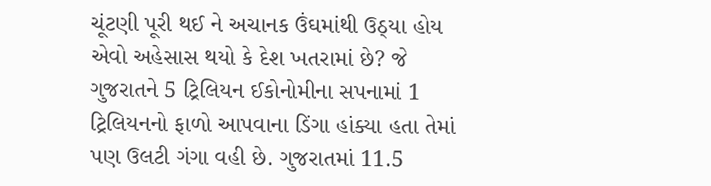ચૂંટણી પૂરી થઈ ને અચાનક ઉંઘમાંથી ઉઠ્યા હોય એવો અહેસાસ થયો કે દેશ ખતરામાં છે? જે ગુજરાતને 5 ટ્રિલિયન ઈકોનોમીના સપનામાં 1 ટ્રિલિયનનો ફાળો આપવાના ડિંગા હાંક્યા હતા તેમાં પણ ઉલટી ગંગા વહી છે. ગુજરાતમાં 11.5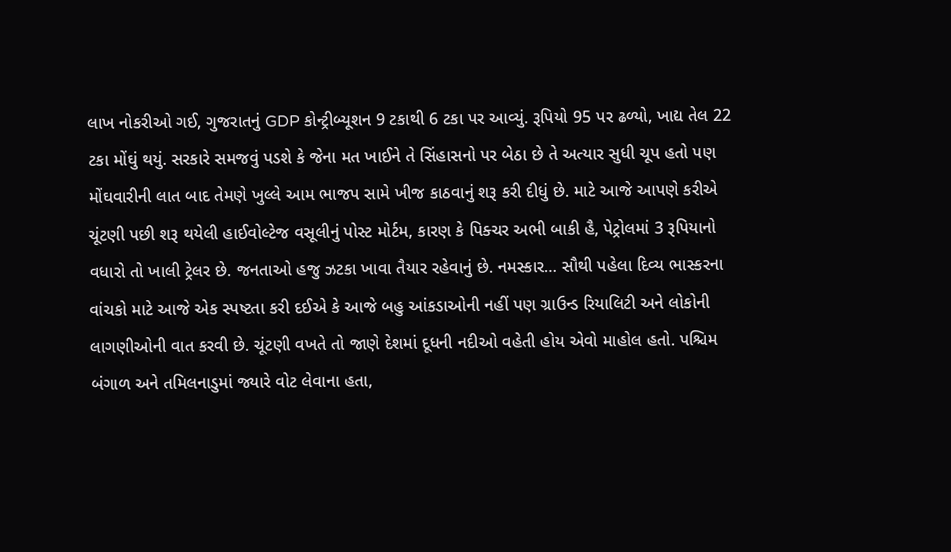લાખ નોકરીઓ ગઈ, ગુજરાતનું GDP કોન્ટ્રીબ્યૂશન 9 ટકાથી 6 ટકા પર આવ્યું. રૂપિયો 95 પર ઢળ્યો, ખાદ્ય તેલ 22 ટકા મોંઘું થયું. સરકારે સમજવું પડશે કે જેના મત ખાઈને તે સિંહાસનો પર બેઠા છે તે અત્યાર સુધી ચૂપ હતો પણ મોંઘવારીની લાત બાદ તેમણે ખુલ્લે આમ ભાજપ સામે ખીજ કાઠવાનું શરૂ કરી દીધું છે. માટે આજે આપણે કરીએ ચૂંટણી પછી શરૂ થયેલી હાઈવોલ્ટેજ વસૂલીનું પોસ્ટ મોર્ટમ, કારણ કે પિક્ચર અભી બાકી હૈ, પેટ્રોલમાં 3 રૂપિયાનો વધારો તો ખાલી ટ્રેલર છે. જનતાઓ હજુ ઝટકા ખાવા તૈયાર રહેવાનું છે. નમસ્કાર… સૌથી પહેલા દિવ્ય ભાસ્કરના વાંચકો માટે આજે એક સ્પષ્ટતા કરી દઈએ કે આજે બહુ આંકડાઓની નહીં પણ ગ્રાઉન્ડ રિયાલિટી અને લોકોની લાગણીઓની વાત કરવી છે. ચૂંટણી વખતે તો જાણે દેશમાં દૂધની નદીઓ વહેતી હોય એવો માહોલ હતો. પશ્ચિમ બંગાળ અને તમિલનાડુમાં જ્યારે વોટ લેવાના હતા,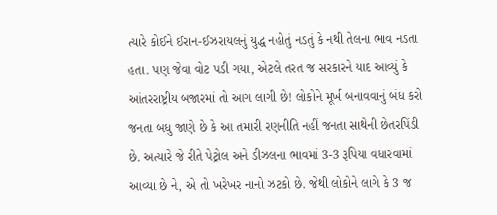ત્યારે કોઈને ઈરાન-ઈઝરાયલનું યુદ્ધ નહોતું નડતું કે નથી તેલના ભાવ નડતા હતા. પણ જેવા વોટ પડી ગયા, એટલે તરત જ સરકારને યાદ આવ્યું કે આંતરરાષ્ટ્રીય બજારમાં તો આગ લાગી છે! લોકોને મૂર્ખ બનાવવાનું બંધ કરો જનતા બધુ જાણે છે કે આ તમારી રણનીતિ નહીં જનતા સાથેની છેતરપિંડી છે. અત્યારે જે રીતે પેટ્રોલ અને ડીઝલના ભાવમાં 3-3 રૂપિયા વધારવામાં આવ્યા છે ને, એ તો ખરેખર નાનો ઝટકો છે. જેથી લોકોને લાગે કે 3 જ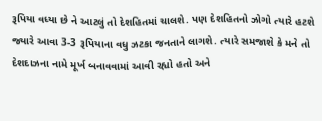રૂપિયા વધ્યા છે ને આટલું તો દેશહિતમાં ચાલશે. પણ દેશહિતનો ઝોગો ત્યારે હટશે જ્યારે આવા 3-3 રૂપિયાના વધુ ઝટકા જનતાને લાગશે. ત્યારે સમજાશે કે મને તો દેશદાઝના નામે મૂર્ખ બનાવવામાં આવી રહ્યો હતો અને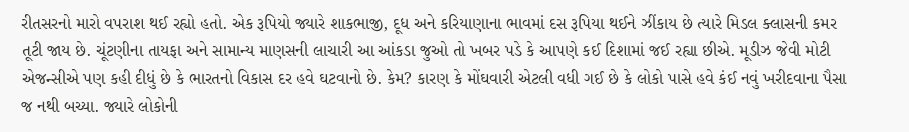રીતસરનો મારો વપરાશ થઈ રહ્યો હતો. એક રૂપિયો જ્યારે શાકભાજી, દૂધ અને કરિયાણાના ભાવમાં દસ રૂપિયા થઈને ઝીંકાય છે ત્યારે મિડલ ક્લાસની કમર તૂટી જાય છે. ચૂંટણીના તાયફા અને સામાન્ય માણસની લાચારી આ આંકડા જુઓ તો ખબર પડે કે આપણે કઈ દિશામાં જઈ રહ્યા છીએ. મૂડીઝ જેવી મોટી એજન્સીએ પણ કહી દીધું છે કે ભારતનો વિકાસ દર હવે ઘટવાનો છે. કેમ? કારણ કે મોંઘવારી એટલી વધી ગઈ છે કે લોકો પાસે હવે કંઈ નવું ખરીદવાના પૈસા જ નથી બચ્યા. જ્યારે લોકોની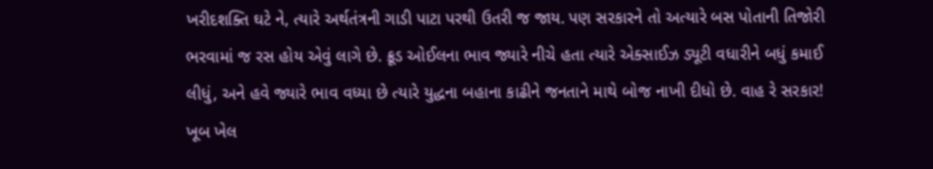ખરીદશક્તિ ઘટે ને, ત્યારે અર્થતંત્રની ગાડી પાટા પરથી ઉતરી જ જાય. પણ સરકારને તો અત્યારે બસ પોતાની તિજોરી ભરવામાં જ રસ હોય એવું લાગે છે. ક્રૂડ ઓઈલના ભાવ જ્યારે નીચે હતા ત્યારે એક્સાઈઝ ડ્યૂટી વધારીને બધું કમાઈ લીધું, અને હવે જ્યારે ભાવ વધ્યા છે ત્યારે યુદ્ધના બહાના કાઢીને જનતાને માથે બોજ નાખી દીધો છે. વાહ રે સરકાર! ખૂબ ખેલ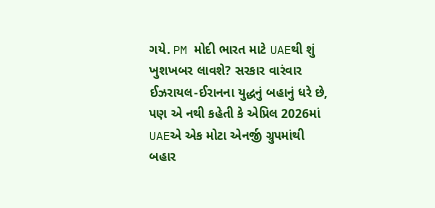ગયે. PM મોદી ભારત માટે UAEથી શું ખુશખબર લાવશે? સરકાર વારંવાર ઈઝરાયલ-ઈરાનના યુદ્ધનું બહાનું ધરે છે, પણ એ નથી કહેતી કે એપ્રિલ 2026માં UAEએ એક મોટા એનર્જી ગ્રુપમાંથી બહાર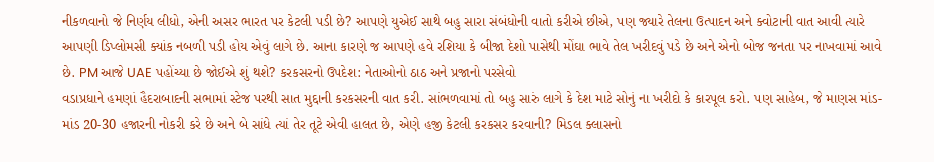નીકળવાનો જે નિર્ણય લીધો, એની અસર ભારત પર કેટલી પડી છે? આપણે યુએઈ સાથે બહુ સારા સંબંધોની વાતો કરીએ છીએ, પણ જ્યારે તેલના ઉત્પાદન અને ક્વોટાની વાત આવી ત્યારે આપણી ડિપ્લોમસી ક્યાંક નબળી પડી હોય એવું લાગે છે. આના કારણે જ આપણે હવે રશિયા કે બીજા દેશો પાસેથી મોંઘા ભાવે તેલ ખરીદવું પડે છે અને એનો બોજ જનતા પર નાખવામાં આવે છે. PM આજે UAE પહોંચ્યા છે જોઈએ શું થશે? કરકસરનો ઉપદેશ: નેતાઓનો ઠાઠ અને પ્રજાનો પરસેવો
વડાપ્રધાને હમણાં હૈદરાબાદની સભામાં સ્ટેજ પરથી સાત મુદ્દાની કરકસરની વાત કરી. સાંભળવામાં તો બહુ સારું લાગે કે દેશ માટે સોનું ના ખરીદો કે કારપૂલ કરો. પણ સાહેબ, જે માણસ માંડ-માંડ 20-30 હજારની નોકરી કરે છે અને બે સાંધે ત્યાં તેર તૂટે એવી હાલત છે, એણે હજી કેટલી કરકસર કરવાની? મિડલ ક્લાસનો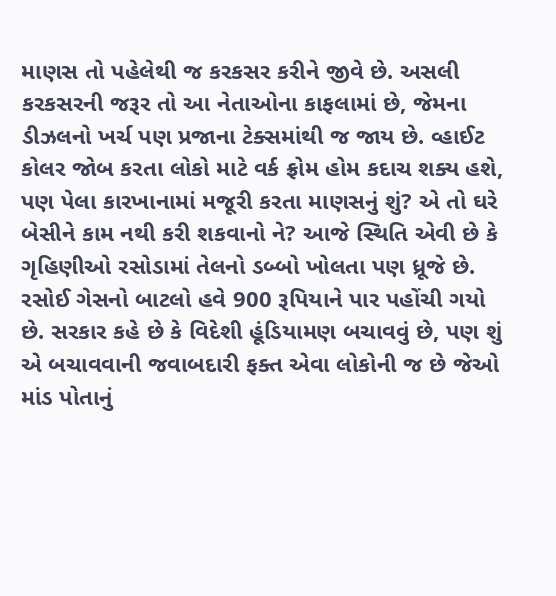માણસ તો પહેલેથી જ કરકસર કરીને જીવે છે. અસલી કરકસરની જરૂર તો આ નેતાઓના કાફલામાં છે, જેમના ડીઝલનો ખર્ચ પણ પ્રજાના ટેક્સમાંથી જ જાય છે. વ્હાઈટ કોલર જોબ કરતા લોકો માટે વર્ક ફ્રોમ હોમ કદાચ શક્ય હશે, પણ પેલા કારખાનામાં મજૂરી કરતા માણસનું શું? એ તો ઘરે બેસીને કામ નથી કરી શકવાનો ને? આજે સ્થિતિ એવી છે કે ગૃહિણીઓ રસોડામાં તેલનો ડબ્બો ખોલતા પણ ધ્રૂજે છે. રસોઈ ગેસનો બાટલો હવે 900 રૂપિયાને પાર પહોંચી ગયો છે. સરકાર કહે છે કે વિદેશી હૂંડિયામણ બચાવવું છે, પણ શું એ બચાવવાની જવાબદારી ફક્ત એવા લોકોની જ છે જેઓ માંડ પોતાનું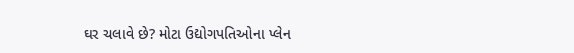ઘર ચલાવે છે? મોટા ઉદ્યોગપતિઓના પ્લેન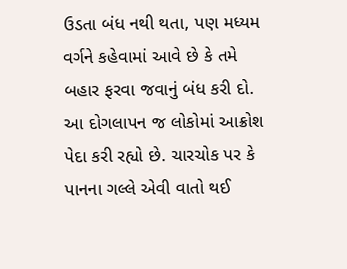ઉડતા બંધ નથી થતા, પણ મધ્યમ વર્ગને કહેવામાં આવે છે કે તમે બહાર ફરવા જવાનું બંધ કરી દો. આ દોગલાપન જ લોકોમાં આક્રોશ પેદા કરી રહ્યો છે. ચારચોક પર કે પાનના ગલ્લે એવી વાતો થઈ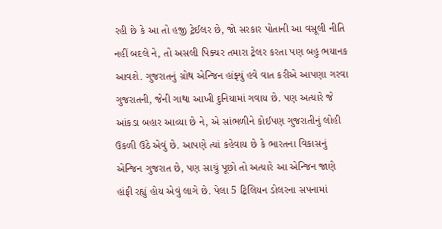રહી છે કે આ તો હજી ટ્રેઈલર છે, જો સરકાર પોતાની આ વસૂલી નીતિ નહીં બદલે ને, તો અસલી પિક્ચર તમારા ટ્રેલર કરતા પણ બહુ ભયાનક આવશે. ગુજરાતનું ગ્રોથ એન્જિન હાંફ્યું હવે વાત કરીએ આપણા ગરવા ગુજરાતની, જેની ગાથા આખી દુનિયામાં ગવાય છે. પણ અત્યારે જે આંકડા બહાર આવ્યા છે ને, એ સાંભળીને કોઈપણ ગુજરાતીનું લોહી ઉકળી ઉઠે એવું છે. આપણે ત્યાં કહેવાય છે કે ભારતના વિકાસનું એન્જિન ગુજરાત છે, પણ સાચું પૂછો તો અત્યારે આ એન્જિન જાણે હાંફી રહ્યું હોય એવું લાગે છે. પેલા 5 ટ્રિલિયન ડોલરના સપનામાં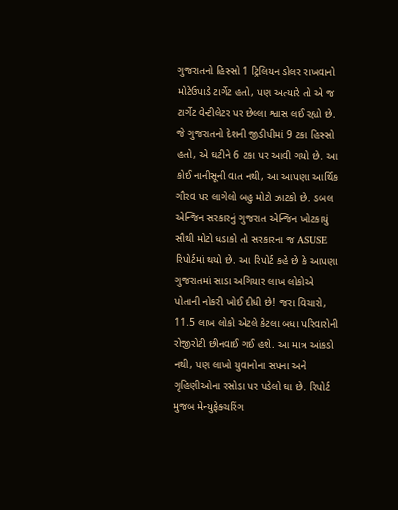ગુજરાતનો હિસ્સો 1 ટ્રિલિયન ડોલર રાખવાનો મોટેઉપાડે ટાર્ગેટ હતો, પણ અત્યારે તો એ જ ટાર્ગેટ વેન્ટીલેટર પર છેલ્લા શ્વાસ લઈ રહ્યો છે. જે ગુજરાતનો દેશની જીડીપીમાં 9 ટકા હિસ્સો હતો, એ ઘટીને 6 ટકા પર આવી ગયો છે. આ કોઈ નાનીસૂની વાત નથી, આ આપણા આર્થિક ગૌરવ પર લાગેલો બહુ મોટો ઝાટકો છે. ડબલ એન્જિન સરકારનું ગુજરાત એન્જિન ખોટકાયું સૌથી મોટો ધડાકો તો સરકારના જ ASUSE રિપોર્ટમાં થયો છે. આ રિપોર્ટ કહે છે કે આપણા ગુજરાતમાં સાડા અગિયાર લાખ લોકોએ પોતાની નોકરી ખોઈ દીધી છે! જરા વિચારો, 11.5 લાખ લોકો એટલે કેટલા બધા પરિવારોની રોજીરોટી છીનવાઈ ગઈ હશે. આ માત્ર આંકડો નથી, પણ લાખો યુવાનોના સપના અને ગૃહિણીઓના રસોડા પર પડેલો ઘા છે. રિપોર્ટ મુજબ મેન્યુફેક્ચરિંગ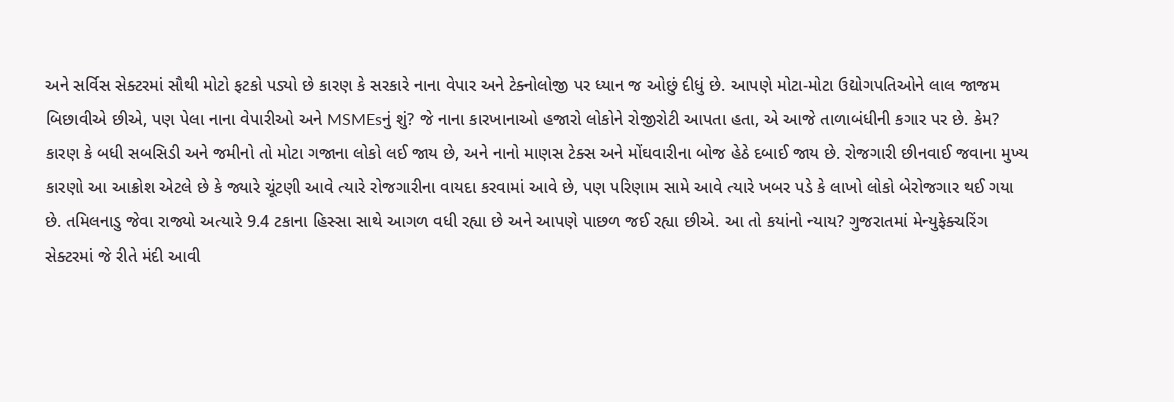અને સર્વિસ સેક્ટરમાં સૌથી મોટો ફટકો પડ્યો છે કારણ કે સરકારે નાના વેપાર અને ટેક્નોલોજી પર ધ્યાન જ ઓછું દીધું છે. આપણે મોટા-મોટા ઉદ્યોગપતિઓને લાલ જાજમ બિછાવીએ છીએ, પણ પેલા નાના વેપારીઓ અને MSMEsનું શું? જે નાના કારખાનાઓ હજારો લોકોને રોજીરોટી આપતા હતા, એ આજે તાળાબંધીની કગાર પર છે. કેમ? કારણ કે બધી સબસિડી અને જમીનો તો મોટા ગજાના લોકો લઈ જાય છે, અને નાનો માણસ ટેક્સ અને મોંઘવારીના બોજ હેઠે દબાઈ જાય છે. રોજગારી છીનવાઈ જવાના મુખ્ય કારણો આ આક્રોશ એટલે છે કે જ્યારે ચૂંટણી આવે ત્યારે રોજગારીના વાયદા કરવામાં આવે છે, પણ પરિણામ સામે આવે ત્યારે ખબર પડે કે લાખો લોકો બેરોજગાર થઈ ગયા છે. તમિલનાડુ જેવા રાજ્યો અત્યારે 9.4 ટકાના હિસ્સા સાથે આગળ વધી રહ્યા છે અને આપણે પાછળ જઈ રહ્યા છીએ. આ તો કયાંનો ન્યાય? ગુજરાતમાં મેન્યુફેક્ચરિંગ સેક્ટરમાં જે રીતે મંદી આવી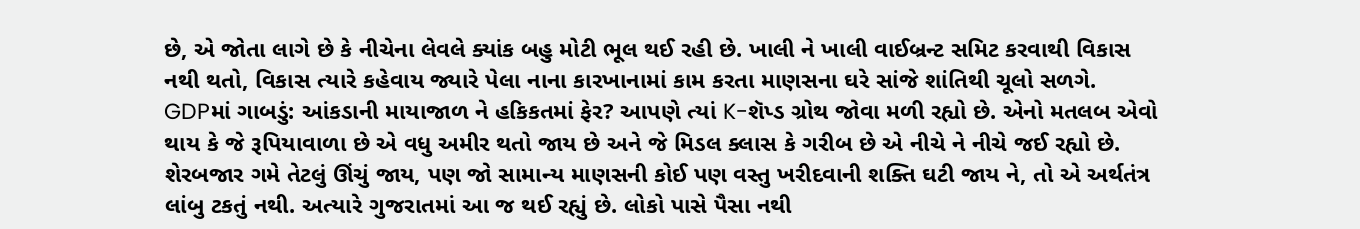છે, એ જોતા લાગે છે કે નીચેના લેવલે ક્યાંક બહુ મોટી ભૂલ થઈ રહી છે. ખાલી ને ખાલી વાઈબ્રન્ટ સમિટ કરવાથી વિકાસ નથી થતો, વિકાસ ત્યારે કહેવાય જ્યારે પેલા નાના કારખાનામાં કામ કરતા માણસના ઘરે સાંજે શાંતિથી ચૂલો સળગે. GDPમાં ગાબડું: આંકડાની માયાજાળ ને હકિકતમાં ફેર? આપણે ત્યાં K-શૅપ્ડ ગ્રોથ જોવા મળી રહ્યો છે. એનો મતલબ એવો થાય કે જે રૂપિયાવાળા છે એ વધુ અમીર થતો જાય છે અને જે મિડલ ક્લાસ કે ગરીબ છે એ નીચે ને નીચે જઈ રહ્યો છે. શેરબજાર ગમે તેટલું ઊંચું જાય, પણ જો સામાન્ય માણસની કોઈ પણ વસ્તુ ખરીદવાની શક્તિ ઘટી જાય ને, તો એ અર્થતંત્ર લાંબુ ટકતું નથી. અત્યારે ગુજરાતમાં આ જ થઈ રહ્યું છે. લોકો પાસે પૈસા નથી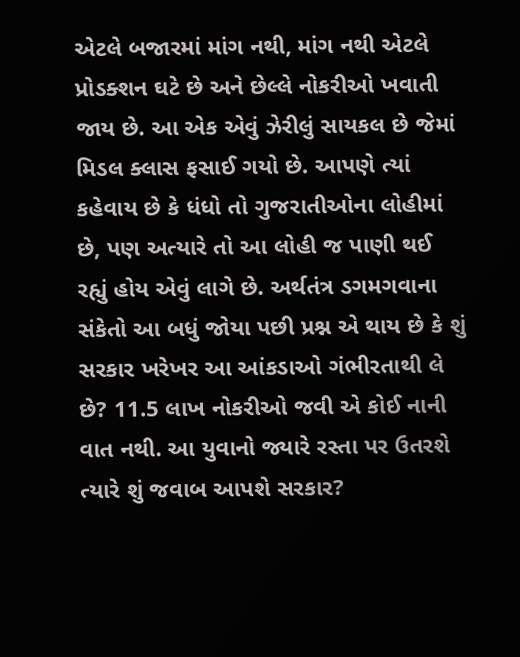એટલે બજારમાં માંગ નથી, માંગ નથી એટલે પ્રોડક્શન ઘટે છે અને છેલ્લે નોકરીઓ ખવાતી જાય છે. આ એક એવું ઝેરીલું સાયકલ છે જેમાં મિડલ ક્લાસ ફસાઈ ગયો છે. આપણે ત્યાં કહેવાય છે કે ધંધો તો ગુજરાતીઓના લોહીમાં છે, પણ અત્યારે તો આ લોહી જ પાણી થઈ રહ્યું હોય એવું લાગે છે. અર્થતંત્ર ડગમગવાના સંકેતો આ બધું જોયા પછી પ્રશ્ન એ થાય છે કે શું સરકાર ખરેખર આ આંકડાઓ ગંભીરતાથી લે છે? 11.5 લાખ નોકરીઓ જવી એ કોઈ નાની વાત નથી. આ યુવાનો જ્યારે રસ્તા પર ઉતરશે ત્યારે શું જવાબ આપશે સરકાર?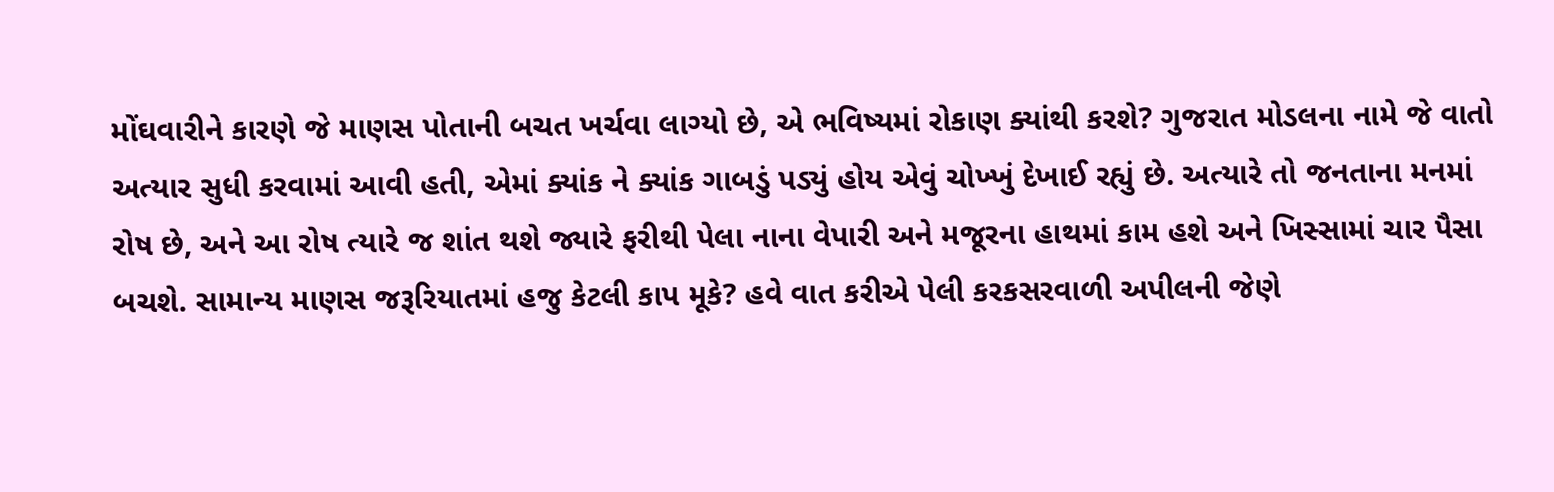મોંઘવારીને કારણે જે માણસ પોતાની બચત ખર્ચવા લાગ્યો છે, એ ભવિષ્યમાં રોકાણ ક્યાંથી કરશે? ગુજરાત મોડલના નામે જે વાતો અત્યાર સુધી કરવામાં આવી હતી, એમાં ક્યાંક ને ક્યાંક ગાબડું પડ્યું હોય એવું ચોખ્ખું દેખાઈ રહ્યું છે. અત્યારે તો જનતાના મનમાં રોષ છે, અને આ રોષ ત્યારે જ શાંત થશે જ્યારે ફરીથી પેલા નાના વેપારી અને મજૂરના હાથમાં કામ હશે અને ખિસ્સામાં ચાર પૈસા બચશે. સામાન્ય માણસ જરૂરિયાતમાં હજુ કેટલી કાપ મૂકે? હવે વાત કરીએ પેલી કરકસરવાળી અપીલની જેણે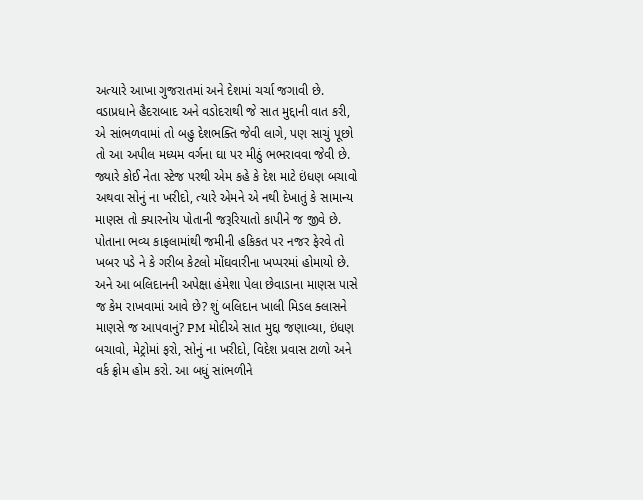અત્યારે આખા ગુજરાતમાં અને દેશમાં ચર્ચા જગાવી છે. વડાપ્રધાને હૈદરાબાદ અને વડોદરાથી જે સાત મુદ્દાની વાત કરી, એ સાંભળવામાં તો બહુ દેશભક્તિ જેવી લાગે, પણ સાચું પૂછો તો આ અપીલ મધ્યમ વર્ગના ઘા પર મીઠું ભભરાવવા જેવી છે. જ્યારે કોઈ નેતા સ્ટેજ પરથી એમ કહે કે દેશ માટે ઇંધણ બચાવો અથવા સોનું ના ખરીદો, ત્યારે એમને એ નથી દેખાતું કે સામાન્ય માણસ તો ક્યારનોય પોતાની જરૂરિયાતો કાપીને જ જીવે છે. પોતાના ભવ્ય કાફલામાંથી જમીની હકિકત પર નજર ફેરવે તો ખબર પડે ને કે ગરીબ કેટલો મોંઘવારીના ખપ્પરમાં હોમાયો છે. અને આ બલિદાનની અપેક્ષા હંમેશા પેલા છેવાડાના માણસ પાસે જ કેમ રાખવામાં આવે છે? શું બલિદાન ખાલી મિડલ ક્લાસને માણસે જ આપવાનું? PM મોદીએ સાત મુદ્દા જણાવ્યા, ઇંધણ બચાવો, મેટ્રોમાં ફરો, સોનું ના ખરીદો, વિદેશ પ્રવાસ ટાળો અને વર્ક ફ્રોમ હોમ કરો. આ બધું સાંભળીને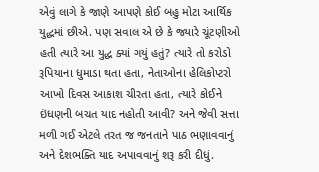એવું લાગે કે જાણે આપણે કોઈ બહુ મોટા આર્થિક યુદ્ધમાં છીએ. પણ સવાલ એ છે કે જ્યારે ચૂંટણીઓ હતી ત્યારે આ યુદ્ધ ક્યાં ગયું હતું? ત્યારે તો કરોડો રૂપિયાના ધુમાડા થતા હતા, નેતાઓના હેલિકોપ્ટરો આખો દિવસ આકાશ ચીરતા હતા, ત્યારે કોઈને ઇંધણની બચત યાદ નહોતી આવી? અને જેવી સત્તા મળી ગઈ એટલે તરત જ જનતાને પાઠ ભણાવવાનું અને દેશભક્તિ યાદ અપાવવાનું શરૂ કરી દીધું.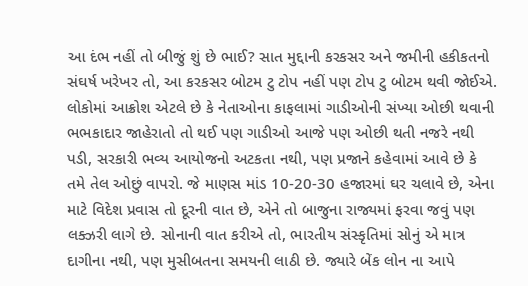આ દંભ નહીં તો બીજું શું છે ભાઈ? સાત મુદ્દાની કરકસર અને જમીની હકીકતનો સંઘર્ષ ખરેખર તો, આ કરકસર બોટમ ટુ ટોપ નહીં પણ ટોપ ટુ બોટમ થવી જોઈએ. લોકોમાં આક્રોશ એટલે છે કે નેતાઓના કાફલામાં ગાડીઓની સંખ્યા ઓછી થવાની ભભકાદાર જાહેરાતો તો થઈ પણ ગાડીઓ આજે પણ ઓછી થતી નજરે નથી પડી, સરકારી ભવ્ય આયોજનો અટકતા નથી, પણ પ્રજાને કહેવામાં આવે છે કે તમે તેલ ઓછું વાપરો. જે માણસ માંડ 10-20-30 હજારમાં ઘર ચલાવે છે, એના માટે વિદેશ પ્રવાસ તો દૂરની વાત છે, એને તો બાજુના રાજ્યમાં ફરવા જવું પણ લક્ઝરી લાગે છે. સોનાની વાત કરીએ તો, ભારતીય સંસ્કૃતિમાં સોનું એ માત્ર દાગીના નથી, પણ મુસીબતના સમયની લાઠી છે. જ્યારે બેંક લોન ના આપે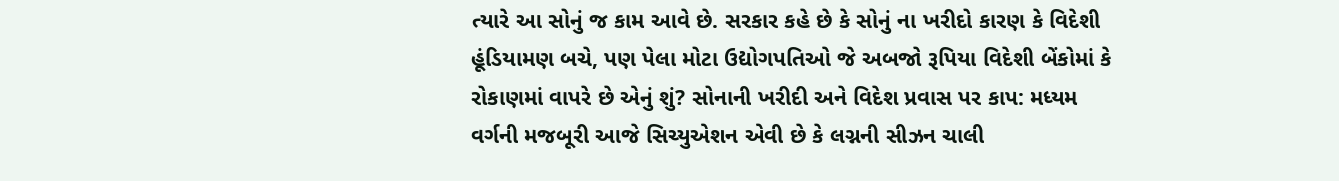ત્યારે આ સોનું જ કામ આવે છે. સરકાર કહે છે કે સોનું ના ખરીદો કારણ કે વિદેશી હૂંડિયામણ બચે, પણ પેલા મોટા ઉદ્યોગપતિઓ જે અબજો રૂપિયા વિદેશી બેંકોમાં કે રોકાણમાં વાપરે છે એનું શું? સોનાની ખરીદી અને વિદેશ પ્રવાસ પર કાપ: મધ્યમ વર્ગની મજબૂરી આજે સિચ્યુએશન એવી છે કે લગ્નની સીઝન ચાલી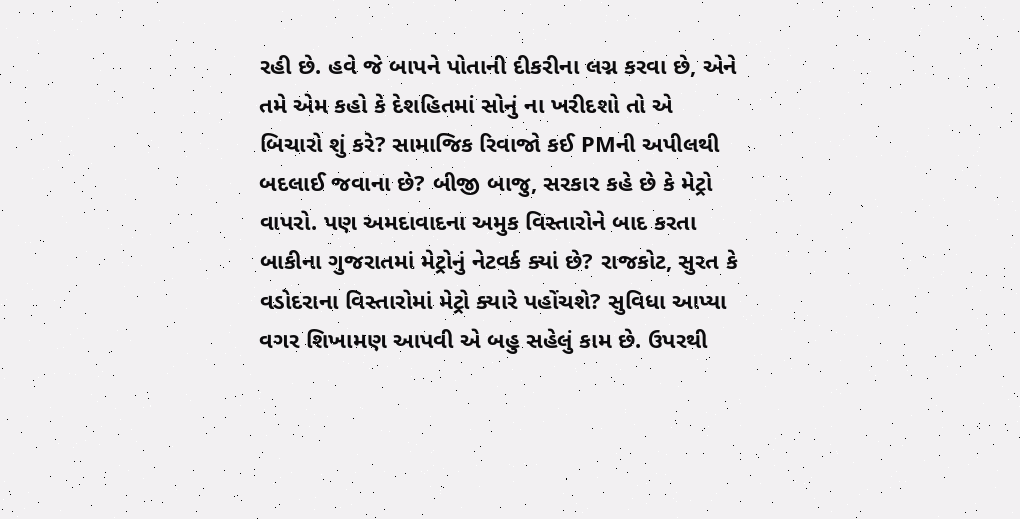રહી છે. હવે જે બાપને પોતાની દીકરીના લગ્ન કરવા છે, એને તમે એમ કહો કે દેશહિતમાં સોનું ના ખરીદશો તો એ બિચારો શું કરે? સામાજિક રિવાજો કઈ PMની અપીલથી બદલાઈ જવાના છે? બીજી બાજુ, સરકાર કહે છે કે મેટ્રો વાપરો. પણ અમદાવાદના અમુક વિસ્તારોને બાદ કરતા બાકીના ગુજરાતમાં મેટ્રોનું નેટવર્ક ક્યાં છે? રાજકોટ, સુરત કે વડોદરાના વિસ્તારોમાં મેટ્રો ક્યારે પહોંચશે? સુવિધા આપ્યા વગર શિખામણ આપવી એ બહુ સહેલું કામ છે. ઉપરથી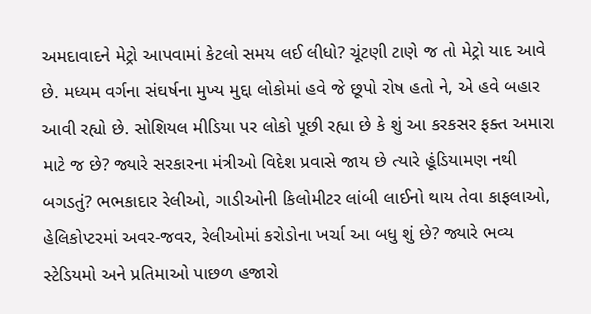અમદાવાદને મેટ્રો આપવામાં કેટલો સમય લઈ લીધો? ચૂંટણી ટાણે જ તો મેટ્રો યાદ આવે છે. મધ્યમ વર્ગના સંઘર્ષના મુખ્ય મુદ્દા લોકોમાં હવે જે છૂપો રોષ હતો ને, એ હવે બહાર આવી રહ્યો છે. સોશિયલ મીડિયા પર લોકો પૂછી રહ્યા છે કે શું આ કરકસર ફક્ત અમારા માટે જ છે? જ્યારે સરકારના મંત્રીઓ વિદેશ પ્રવાસે જાય છે ત્યારે હૂંડિયામણ નથી બગડતું? ભભકાદાર રેલીઓ, ગાડીઓની કિલોમીટર લાંબી લાઈનો થાય તેવા કાફલાઓ, હેલિકોપ્ટરમાં અવર-જવર, રેલીઓમાં કરોડોના ખર્ચા આ બધુ શું છે? જ્યારે ભવ્ય સ્ટેડિયમો અને પ્રતિમાઓ પાછળ હજારો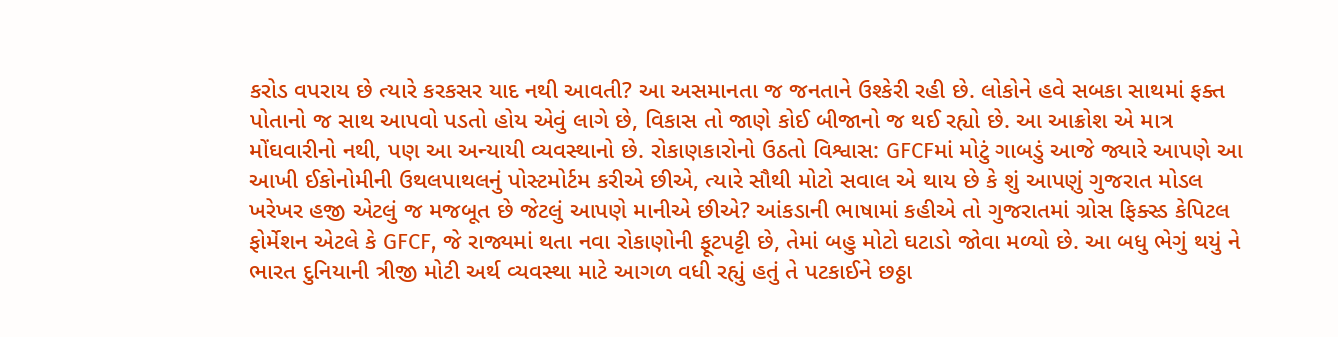કરોડ વપરાય છે ત્યારે કરકસર યાદ નથી આવતી? આ અસમાનતા જ જનતાને ઉશ્કેરી રહી છે. લોકોને હવે સબકા સાથમાં ફક્ત પોતાનો જ સાથ આપવો પડતો હોય એવું લાગે છે, વિકાસ તો જાણે કોઈ બીજાનો જ થઈ રહ્યો છે. આ આક્રોશ એ માત્ર મોંઘવારીનો નથી, પણ આ અન્યાયી વ્યવસ્થાનો છે. રોકાણકારોનો ઉઠતો વિશ્વાસ: GFCFમાં મોટું ગાબડું આજે જ્યારે આપણે આ આખી ઈકોનોમીની ઉથલપાથલનું પોસ્ટમોર્ટમ કરીએ છીએ, ત્યારે સૌથી મોટો સવાલ એ થાય છે કે શું આપણું ગુજરાત મોડલ ખરેખર હજી એટલું જ મજબૂત છે જેટલું આપણે માનીએ છીએ? આંકડાની ભાષામાં કહીએ તો ગુજરાતમાં ગ્રોસ ફિક્સ્ડ કેપિટલ ફોર્મેશન એટલે કે GFCF, જે રાજ્યમાં થતા નવા રોકાણોની ફૂટપટ્ટી છે, તેમાં બહુ મોટો ઘટાડો જોવા મળ્યો છે. આ બધુ ભેગું થયું ને ભારત દુનિયાની ત્રીજી મોટી અર્થ વ્યવસ્થા માટે આગળ વધી રહ્યું હતું તે પટકાઈને છઠ્ઠા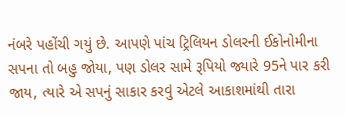નંબરે પહોંચી ગયું છે. આપણે પાંચ ટ્રિલિયન ડોલરની ઈકોનોમીના સપના તો બહુ જોયા, પણ ડોલર સામે રૂપિયો જ્યારે 95ને પાર કરી જાય, ત્યારે એ સપનું સાકાર કરવું એટલે આકાશમાંથી તારા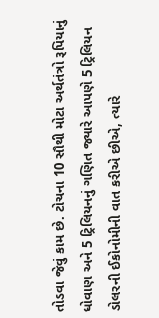તોડવા જેવું કામ છે. ટોચના 10 સૌથી મોટા અર્થતંત્રો રૂપિયાનું ધોવાણ અને 5 ટ્રિલિયનનું ગણિત જ્યારે આપણે 5 ટ્રિલિયન ડોલરની ઈકોનોમીની વાત કરીએ છીએ, ત્યારે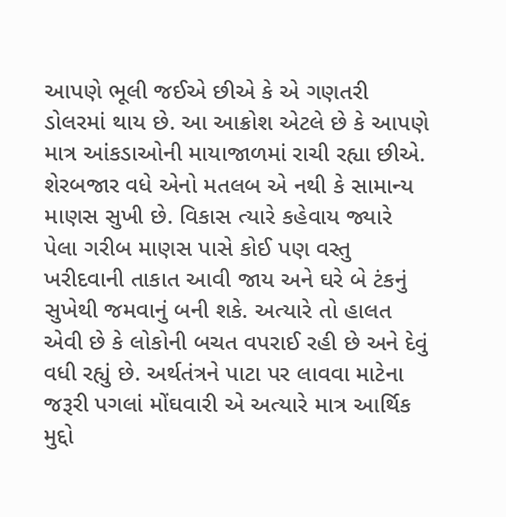આપણે ભૂલી જઈએ છીએ કે એ ગણતરી ડોલરમાં થાય છે. આ આક્રોશ એટલે છે કે આપણે માત્ર આંકડાઓની માયાજાળમાં રાચી રહ્યા છીએ. શેરબજાર વધે એનો મતલબ એ નથી કે સામાન્ય માણસ સુખી છે. વિકાસ ત્યારે કહેવાય જ્યારે પેલા ગરીબ માણસ પાસે કોઈ પણ વસ્તુ ખરીદવાની તાકાત આવી જાય અને ઘરે બે ટંકનું સુખેથી જમવાનું બની શકે. અત્યારે તો હાલત એવી છે કે લોકોની બચત વપરાઈ રહી છે અને દેવું વધી રહ્યું છે. અર્થતંત્રને પાટા પર લાવવા માટેના જરૂરી પગલાં મોંઘવારી એ અત્યારે માત્ર આર્થિક મુદ્દો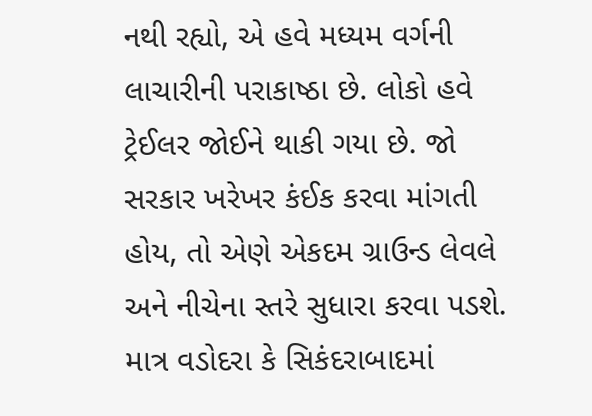નથી રહ્યો, એ હવે મધ્યમ વર્ગની લાચારીની પરાકાષ્ઠા છે. લોકો હવે ટ્રેઈલર જોઈને થાકી ગયા છે. જો સરકાર ખરેખર કંઈક કરવા માંગતી હોય, તો એણે એકદમ ગ્રાઉન્ડ લેવલે અને નીચેના સ્તરે સુધારા કરવા પડશે. માત્ર વડોદરા કે સિકંદરાબાદમાં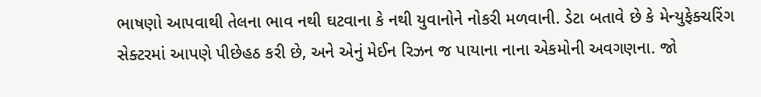ભાષણો આપવાથી તેલના ભાવ નથી ઘટવાના કે નથી યુવાનોને નોકરી મળવાની. ડેટા બતાવે છે કે મેન્યુફેક્ચરિંગ સેક્ટરમાં આપણે પીછેહઠ કરી છે, અને એનું મેઈન રિઝન જ પાયાના નાના એકમોની અવગણના. જો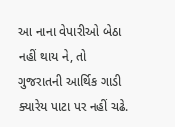આ નાના વેપારીઓ બેઠા નહીં થાય ને, તો ગુજરાતની આર્થિક ગાડી ક્યારેય પાટા પર નહીં ચઢે.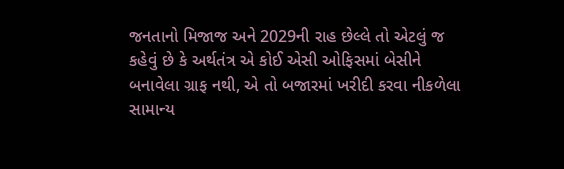જનતાનો મિજાજ અને 2029ની રાહ છેલ્લે તો એટલું જ કહેવું છે કે અર્થતંત્ર એ કોઈ એસી ઓફિસમાં બેસીને બનાવેલા ગ્રાફ નથી, એ તો બજારમાં ખરીદી કરવા નીકળેલા સામાન્ય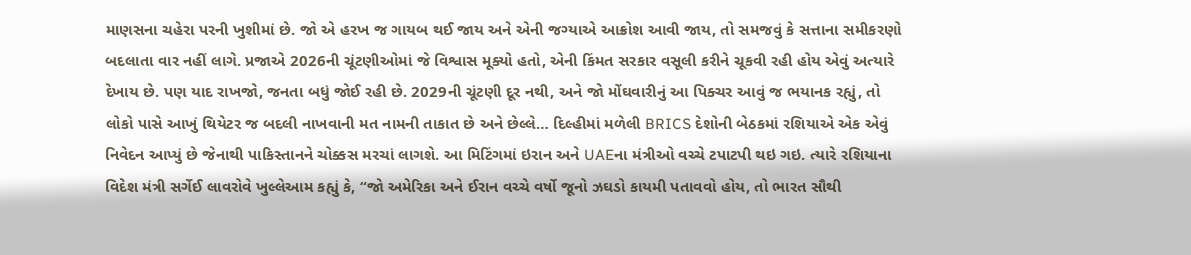માણસના ચહેરા પરની ખુશીમાં છે. જો એ હરખ જ ગાયબ થઈ જાય અને એની જગ્યાએ આક્રોશ આવી જાય, તો સમજવું કે સત્તાના સમીકરણો બદલાતા વાર નહીં લાગે. પ્રજાએ 2026ની ચૂંટણીઓમાં જે વિશ્વાસ મૂક્યો હતો, એની કિંમત સરકાર વસૂલી કરીને ચૂકવી રહી હોય એવું અત્યારે દેખાય છે. પણ યાદ રાખજો, જનતા બધું જોઈ રહી છે. 2029ની ચૂંટણી દૂર નથી, અને જો મોંઘવારીનું આ પિક્ચર આવું જ ભયાનક રહ્યું, તો લોકો પાસે આખું થિયેટર જ બદલી નાખવાની મત નામની તાકાત છે અને છેલ્લે… દિલ્હીમાં મળેલી BRICS દેશોની બેઠકમાં રશિયાએ એક એવું નિવેદન આપ્યું છે જેનાથી પાકિસ્તાનને ચોક્કસ મરચાં લાગશે. આ મિટિંગમાં ઇરાન અને UAEના મંત્રીઓ વચ્ચે ટપાટપી થઇ ગઇ. ત્યારે રશિયાના વિદેશ મંત્રી સર્ગેઈ લાવરોવે ખુલ્લેઆમ કહ્યું કે, “જો અમેરિકા અને ઈરાન વચ્ચે વર્ષો જૂનો ઝઘડો કાયમી પતાવવો હોય, તો ભારત સૌથી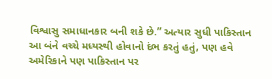વિશ્વાસુ સમાધાનકાર બની શકે છે.” અત્યાર સુધી પાકિસ્તાન આ બંને વચ્ચે મધ્યસ્થી હોવાનો દંભ કરતું હતું, પણ હવે અમેરિકાને પણ પાકિસ્તાન પર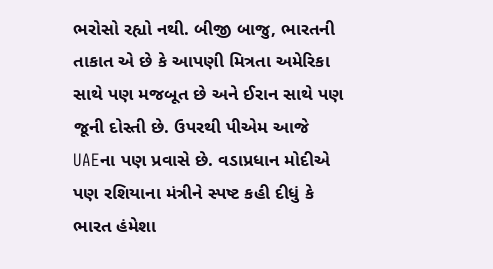ભરોસો રહ્યો નથી. બીજી બાજુ, ભારતની તાકાત એ છે કે આપણી મિત્રતા અમેરિકા સાથે પણ મજબૂત છે અને ઈરાન સાથે પણ જૂની દોસ્તી છે. ઉપરથી પીએમ આજે UAEના પણ પ્રવાસે છે. વડાપ્રધાન મોદીએ પણ રશિયાના મંત્રીને સ્પષ્ટ કહી દીધું કે ભારત હંમેશા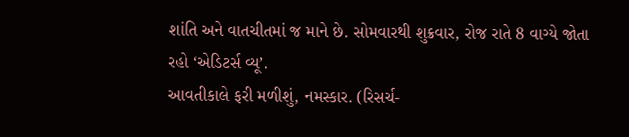શાંતિ અને વાતચીતમાં જ માને છે. સોમવારથી શુક્રવાર, રોજ રાતે 8 વાગ્યે જોતા રહો ‘એડિટર્સ વ્યૂ’.
આવતીકાલે ફરી મળીશું, નમસ્કાર. (રિસર્ચ-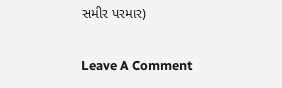સમીર પરમાર)

Leave A Comment